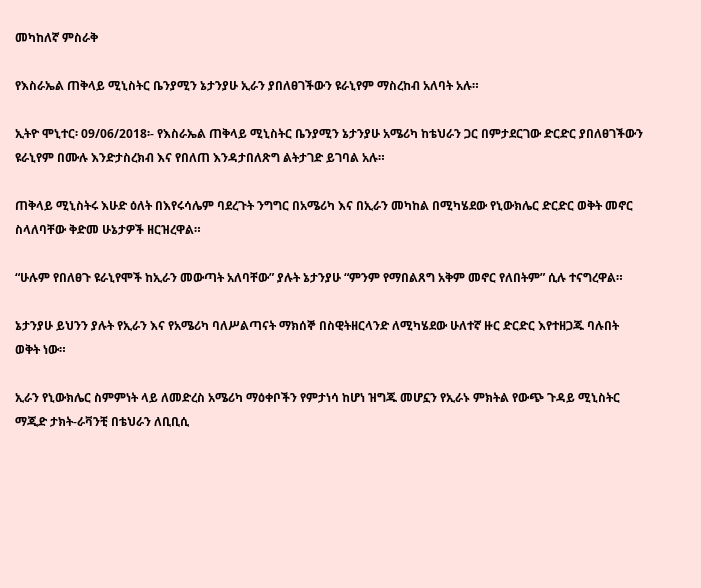መካከለኛ ምስራቅ

የእስራኤል ጠቅላይ ሚኒስትር ቤንያሚን ኔታንያሁ ኢራን ያበለፀገችውን ዩራኒየም ማስረከብ አለባት አሉ።

ኢትዮ ሞኒተር፡ 09/06/2018፡- የእስራኤል ጠቅላይ ሚኒስትር ቤንያሚን ኔታንያሁ አሜሪካ ከቴህራን ጋር በምታደርገው ድርድር ያበለፀገችውን ዩራኒየም በሙሉ እንድታስረክብ እና የበለጠ እንዳታበለጽግ ልትታገድ ይገባል አሉ።

ጠቅላይ ሚኒስትሩ እሁድ ዕለት በእየሩሳሌም ባደረጉት ንግግር በአሜሪካ እና በኢራን መካከል በሚካሄደው የኒውክሌር ድርድር ወቅት መኖር ስላለባቸው ቅድመ ሁኔታዎች ዘርዝረዋል።

“ሁሉም የበለፀጉ ዩራኒየሞች ከኢራን መውጣት አለባቸው” ያሉት ኔታንያሁ “ምንም የማበልጸግ አቅም መኖር የለበትም” ሲሉ ተናግረዋል።

ኔታንያሁ ይህንን ያሉት የኢራን እና የአሜሪካ ባለሥልጣናት ማክሰኞ በስዊትዘርላንድ ለሚካሄደው ሁለተኛ ዙር ድርድር እየተዘጋጁ ባሉበት ወቅት ነው።

ኢራን የኒውክሌር ስምምነት ላይ ለመድረስ አሜሪካ ማዕቀቦችን የምታነሳ ከሆነ ዝግጁ መሆኗን የኢራኑ ምክትል የውጭ ጉዳይ ሚኒስትር ማጂድ ታክት-ራቫንቺ በቴህራን ለቢቢሲ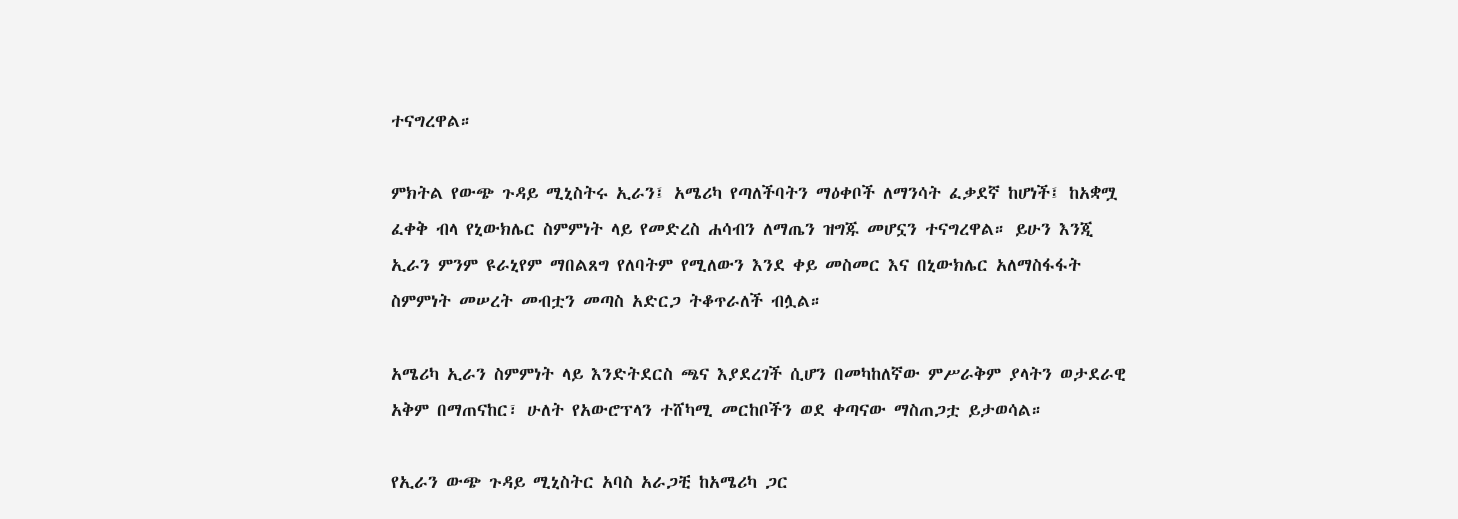ተናግረዋል።

ምክትል የውጭ ጉዳይ ሚኒስትሩ ኢራን፤ አሜሪካ የጣለችባትን ማዕቀቦች ለማንሳት ፈቃደኛ ከሆነች፤ ከአቋሟ ፈቀቅ ብላ የኒውክሌር ስምምነት ላይ የመድረስ ሐሳብን ለማጤን ዝግጁ መሆኗን ተናግረዋል። ይሁን እንጂ ኢራን ምንም ዩራኒየም ማበልጸግ የለባትም የሚለውን እንደ ቀይ መስመር እና በኒውክሌር አለማስፋፋት ስምምነት መሠረት መብቷን መጣስ አድርጋ ትቆጥራለች ብሏል።

አሜሪካ ኢራን ስምምነት ላይ እንድትደርስ ጫና እያደረገች ሲሆን በመካከለኛው ምሥራቅም ያላትን ወታደራዊ አቅም በማጠናከር፣ ሁለት የአውሮፕላን ተሸካሚ መርከቦችን ወደ ቀጣናው ማስጠጋቷ ይታወሳል።

የኢራን ውጭ ጉዳይ ሚኒስትር አባስ አራጋቺ ከአሜሪካ ጋር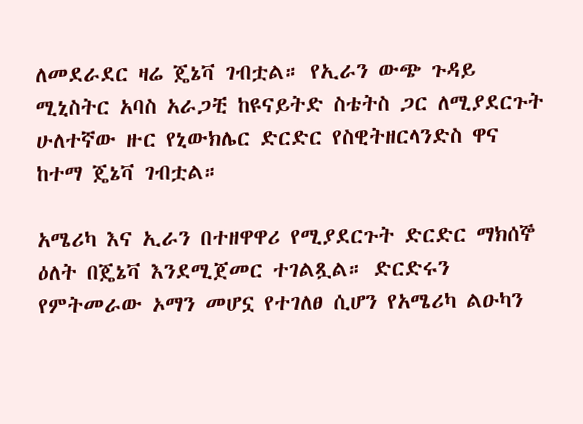ለመደራደር ዛሬ ጄኔቫ ገብቷል። የኢራን ውጭ ጉዳይ ሚኒስትር አባስ አራጋቺ ከዩናይትድ ስቴትስ ጋር ለሚያደርጉት ሁለተኛው ዙር የኒውክሌር ድርድር የስዊትዘርላንድስ ዋና ከተማ ጄኔቫ ገብቷል።

አሜሪካ እና ኢራን በተዘዋዋሪ የሚያደርጉት ድርድር ማክሰኞ ዕለት በጄኔቫ እንደሚጀመር ተገልጿል። ድርድሩን የምትመራው ኦማን መሆኗ የተገለፀ ሲሆን የአሜሪካ ልዑካን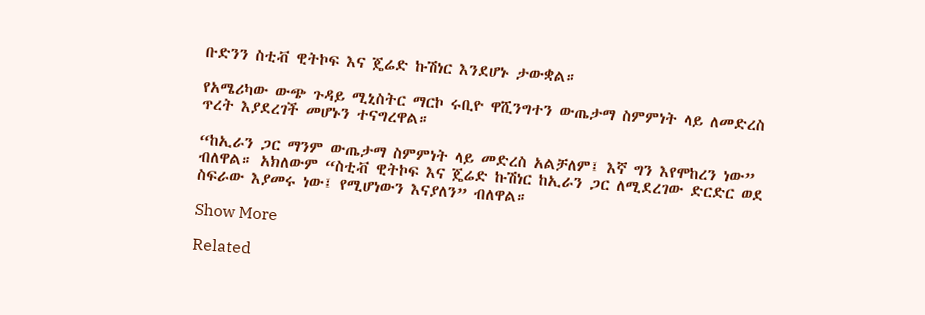ቡድንን ስቲቭ ዊትኮፍ እና ጄሬድ ኩሽነር እንደሆኑ ታውቋል።

የአሜሪካው ውጭ ጉዳይ ሚኒስትር ማርኮ ሩቢዮ ዋሺንግተን ውጤታማ ስምምነት ላይ ለመድረስ ጥረት እያደረገች መሆኑን ተናግረዋል።

“ከኢራን ጋር ማንም ውጤታማ ስምምነት ላይ መድረስ አልቻለም፤ እኛ ግን እየሞከረን ነው” ብለዋል። አክለውም “ስቲቭ ዊትኮፍ እና ጄሬድ ኩሽነር ከኢራን ጋር ለሚደረገው ድርድር ወደ ስፍራው እያመሩ ነው፤ የሚሆነውን እናያለን” ብለዋል።

Show More

Related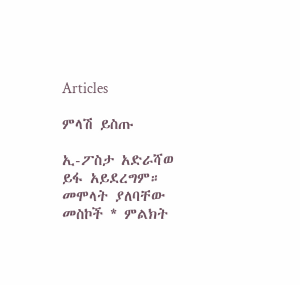Articles

ምላሽ ይስጡ

ኢ-ፖስታ አድራሻወ ይፋ አይደረግም። መሞላት ያለባቸው መስኮች * ምልክት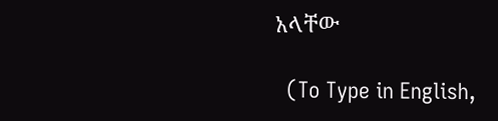አላቸው

  (To Type in English,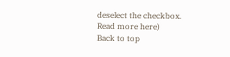deselect the checkbox. Read more here)
Back to top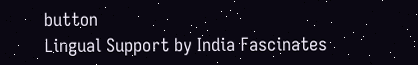button
Lingual Support by India Fascinates